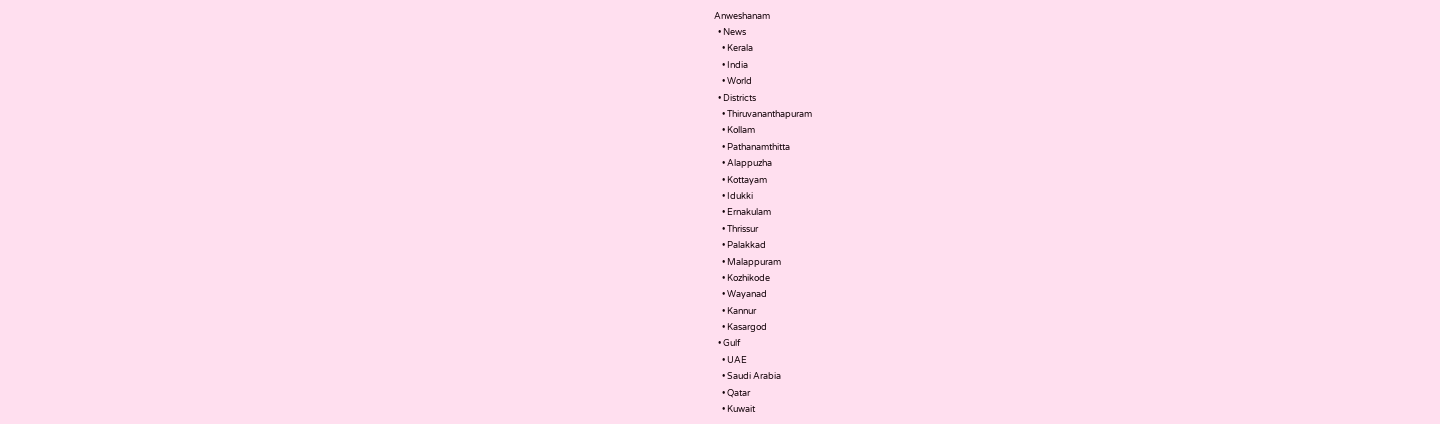Anweshanam
  • News
    • Kerala
    • India
    • World
  • Districts
    • Thiruvananthapuram
    • Kollam
    • Pathanamthitta
    • Alappuzha
    • Kottayam
    • Idukki
    • Ernakulam
    • Thrissur
    • Palakkad
    • Malappuram
    • Kozhikode
    • Wayanad
    • Kannur
    • Kasargod
  • Gulf
    • UAE
    • Saudi Arabia
    • Qatar
    • Kuwait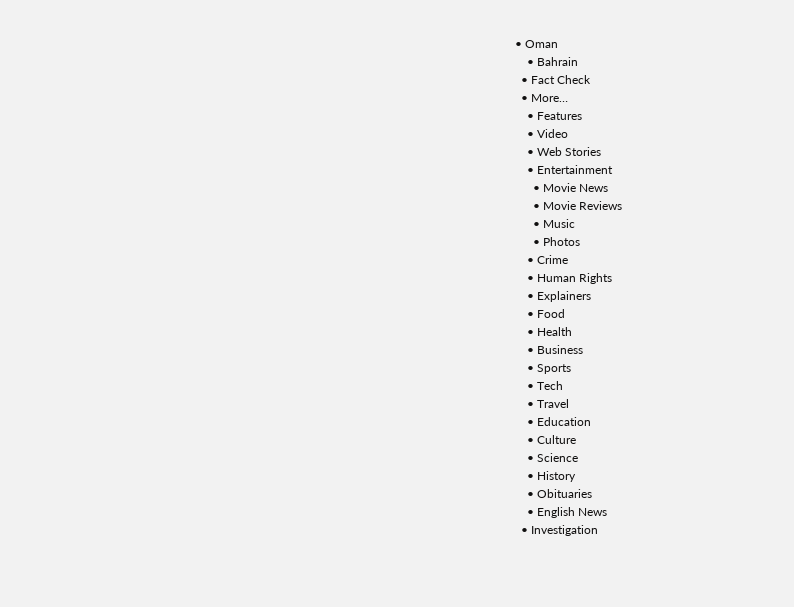• Oman
    • Bahrain
  • Fact Check
  • More…
    • Features
    • Video
    • Web Stories
    • Entertainment
      • Movie News
      • Movie Reviews
      • Music
      • Photos
    • Crime
    • Human Rights
    • Explainers
    • Food
    • Health
    • Business
    • Sports
    • Tech
    • Travel
    • Education
    • Culture
    • Science
    • History
    • Obituaries
    • English News
  • Investigation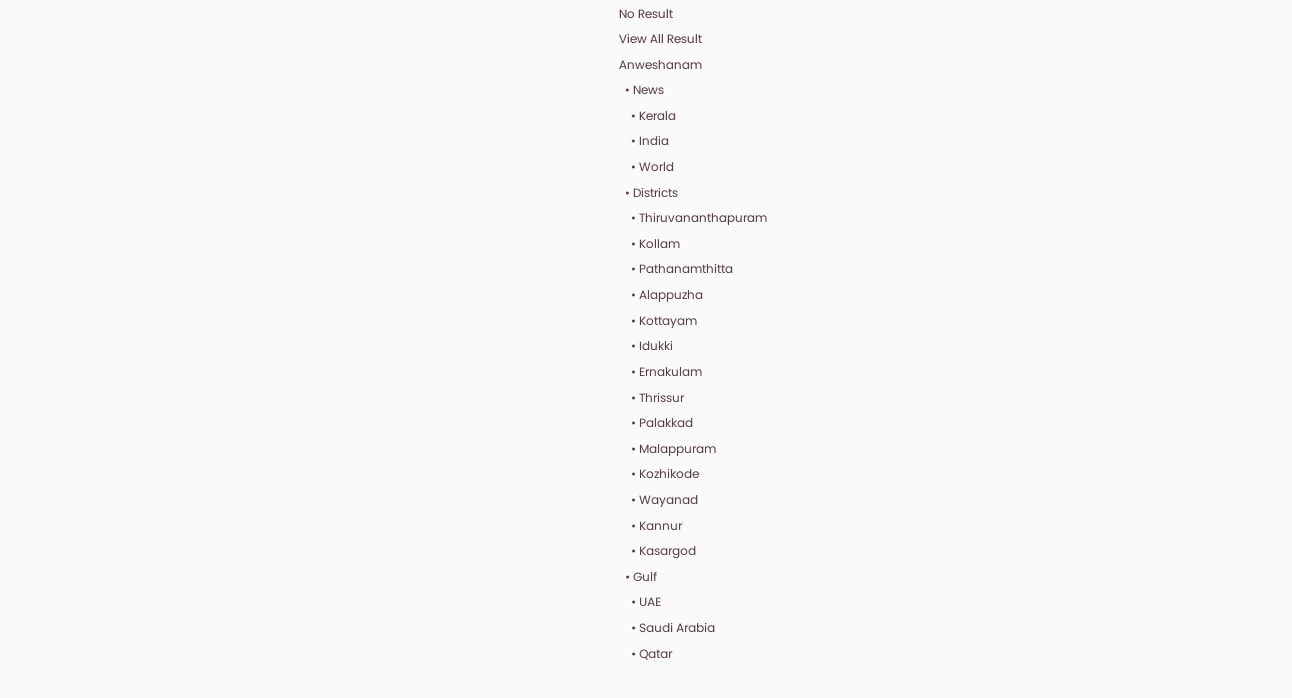No Result
View All Result
Anweshanam
  • News
    • Kerala
    • India
    • World
  • Districts
    • Thiruvananthapuram
    • Kollam
    • Pathanamthitta
    • Alappuzha
    • Kottayam
    • Idukki
    • Ernakulam
    • Thrissur
    • Palakkad
    • Malappuram
    • Kozhikode
    • Wayanad
    • Kannur
    • Kasargod
  • Gulf
    • UAE
    • Saudi Arabia
    • Qatar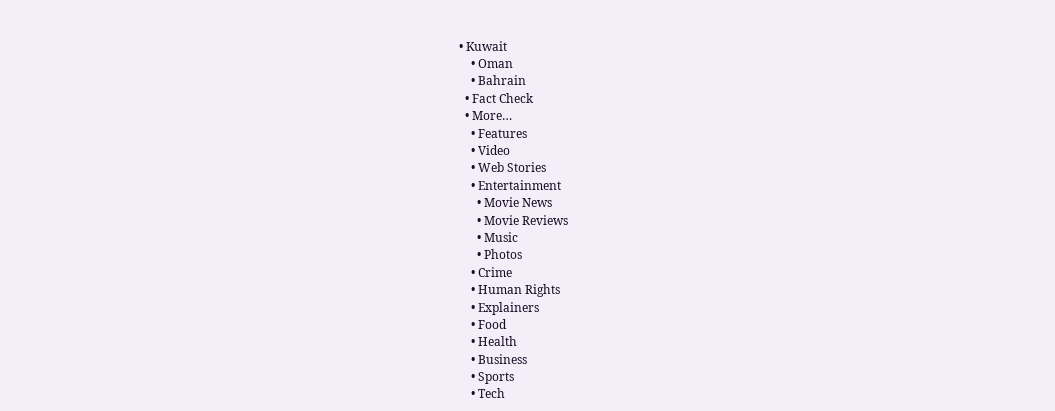• Kuwait
    • Oman
    • Bahrain
  • Fact Check
  • More…
    • Features
    • Video
    • Web Stories
    • Entertainment
      • Movie News
      • Movie Reviews
      • Music
      • Photos
    • Crime
    • Human Rights
    • Explainers
    • Food
    • Health
    • Business
    • Sports
    • Tech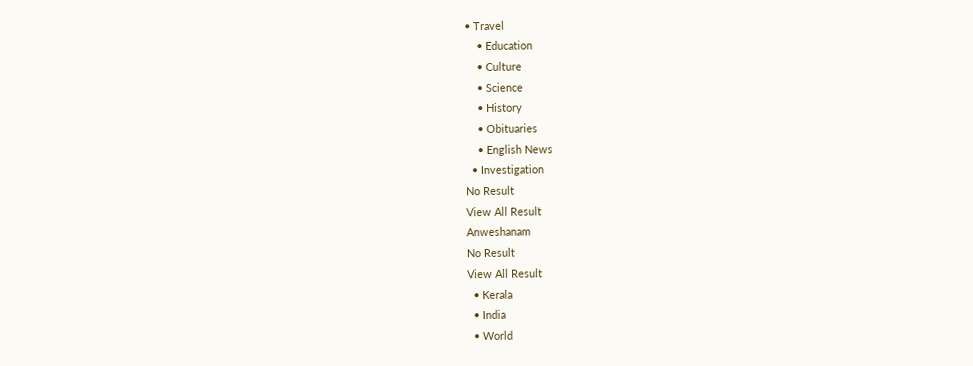• Travel
    • Education
    • Culture
    • Science
    • History
    • Obituaries
    • English News
  • Investigation
No Result
View All Result
Anweshanam
No Result
View All Result
  • Kerala
  • India
  • World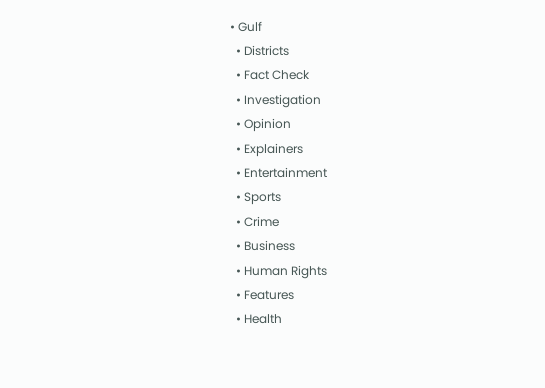• Gulf
  • Districts
  • Fact Check
  • Investigation
  • Opinion
  • Explainers
  • Entertainment
  • Sports
  • Crime
  • Business
  • Human Rights
  • Features
  • Health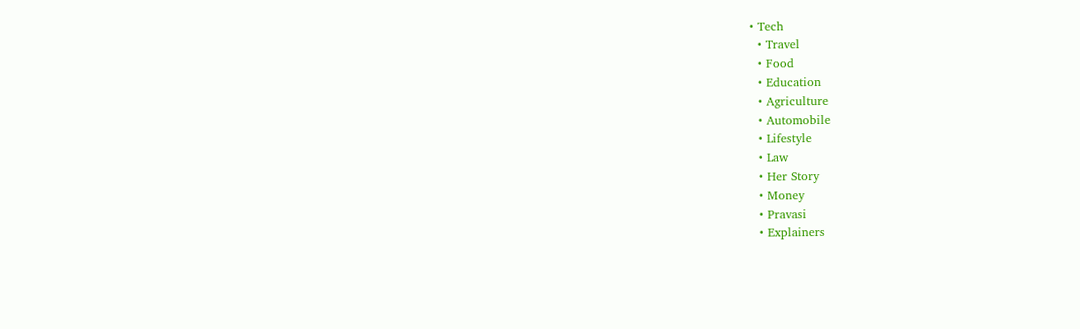• Tech
  • Travel
  • Food
  • Education
  • Agriculture
  • Automobile
  • Lifestyle
  • Law
  • Her Story
  • Money
  • Pravasi
  • Explainers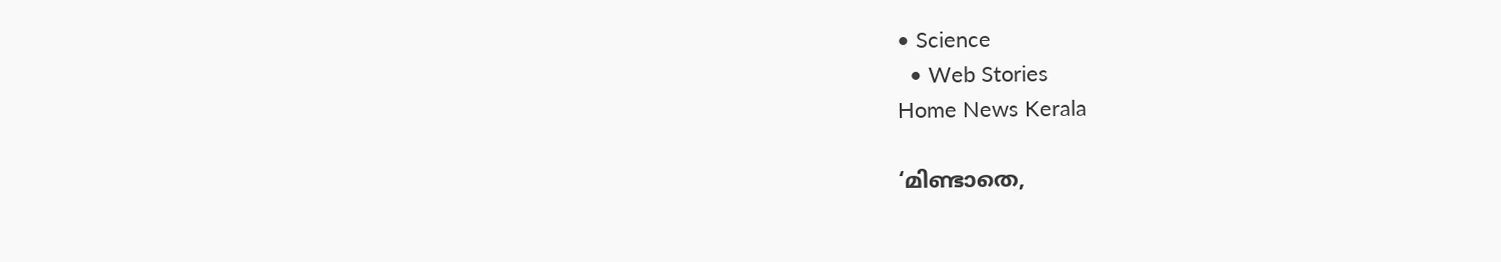• Science
  • Web Stories
Home News Kerala

‘മിണ്ടാതെ,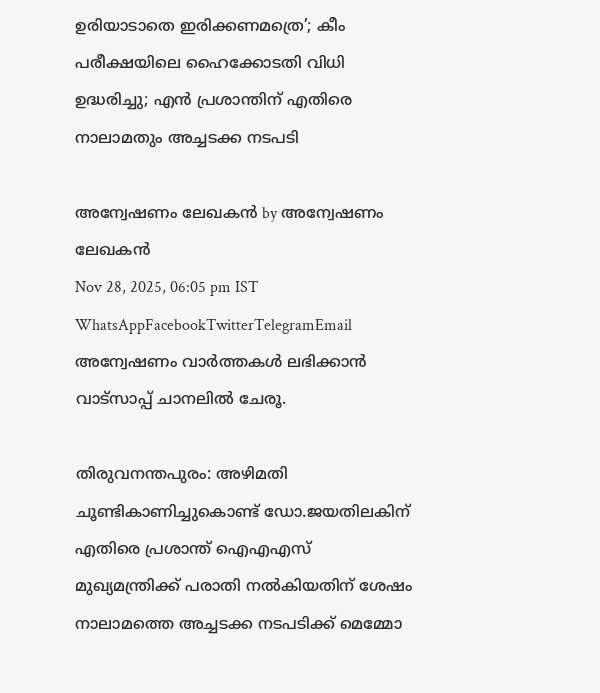ഉരിയാടാതെ ഇരിക്കണമത്രെ’; കീം പരീക്ഷയിലെ ഹൈക്കോടതി വിധി ഉദ്ധരിച്ചു; എന്‍ പ്രശാന്തിന് എതിരെ നാലാമതും അച്ചടക്ക നടപടി

അന്വേഷണം ലേഖകൻ by അന്വേഷണം ലേഖകൻ
Nov 28, 2025, 06:05 pm IST
WhatsAppFacebookTwitterTelegramEmail
അന്വേഷണം വാർത്തകൾ ലഭിക്കാന്‍ വാട്സാപ്പ് ചാനലില്‍ ചേരൂ.

തിരുവനന്തപുരം: അഴിമതി ചൂണ്ടികാണിച്ചുകൊണ്ട് ഡോ.ജയതിലകിന് എതിരെ പ്രശാന്ത് ഐഎഎസ് മുഖ്യമന്ത്രിക്ക് പരാതി നല്‍കിയതിന് ശേഷം നാലാമത്തെ അച്ചടക്ക നടപടിക്ക് മെമ്മോ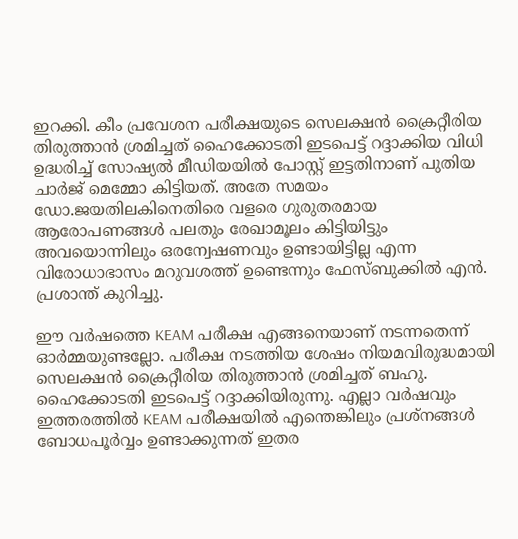ഇറക്കി. കീം പ്രവേശന പരീക്ഷയുടെ സെലക്ഷൻ ക്രൈറ്റീരിയ തിരുത്താൻ ശ്രമിച്ചത് ഹൈക്കോടതി ഇടപെട്ട് റദ്ദാക്കിയ വിധി ഉദ്ധരിച്ച് സോഷ്യൽ മീഡിയയിൽ പോസ്റ്റ് ഇട്ടതിനാണ് പുതിയ ചാര്‍ജ് മെമ്മോ കിട്ടിയത്. അതേ സമയം ഡോ.ജയതിലകിനെതിരെ വളരെ ഗുരുതരമായ ആരോപണങ്ങൾ പലതും രേഖാമൂലം കിട്ടിയിട്ടും അവയൊന്നിലും ഒരന്വേഷണവും ഉണ്ടായിട്ടില്ല എന്ന വിരോധാഭാസം മറുവശത്ത് ഉണ്ടെന്നും ഫേസ്ബുക്കിൽ എന്‍. പ്രശാന്ത് കുറിച്ചു.

ഈ വർഷത്തെ KEAM പരീക്ഷ എങ്ങനെയാണ് നടന്നതെന്ന് ഓർമ്മയുണ്ടല്ലോ. പരീക്ഷ നടത്തിയ ശേഷം നിയമവിരുദ്ധമായി സെലക്ഷൻ ക്രൈറ്റീരിയ തിരുത്താൻ ശ്രമിച്ചത് ബഹു. ഹൈക്കോടതി ഇടപെട്ട് റദ്ദാക്കിയിരുന്നു. എല്ലാ വർഷവും ഇത്തരത്തിൽ KEAM പരീക്ഷയിൽ എന്തെങ്കിലും പ്രശ്നങ്ങൾ ബോധപൂർവ്വം ഉണ്ടാക്കുന്നത് ഇതര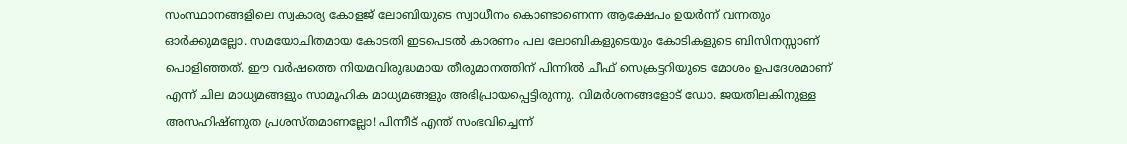സംസ്ഥാനങ്ങളിലെ സ്വകാര്യ കോളജ് ലോബിയുടെ സ്വാധീനം കൊണ്ടാണെന്ന ആക്ഷേപം ഉയർന്ന് വന്നതും ഓർക്കുമല്ലോ. സമയോചിതമായ കോടതി ഇടപെടൽ കാരണം പല ലോബികളുടെയും കോടികളുടെ ബിസിനസ്സാണ് പൊളിഞ്ഞത്. ഈ വർഷത്തെ നിയമവിരുദ്ധമായ തീരുമാനത്തിന് പിന്നിൽ ചീഫ് സെക്രട്ടറിയുടെ മോശം ഉപദേശമാണ് എന്ന് ചില മാധ്യമങ്ങളും സാമൂഹിക മാധ്യമങ്ങളും അഭിപ്രായപ്പെട്ടിരുന്നു. വിമർശനങ്ങളോട് ഡോ. ജയതിലകിനുള്ള അസഹിഷ്ണുത പ്രശസ്തമാണല്ലോ! പിന്നീട് എന്ത് സംഭവിച്ചെന്ന്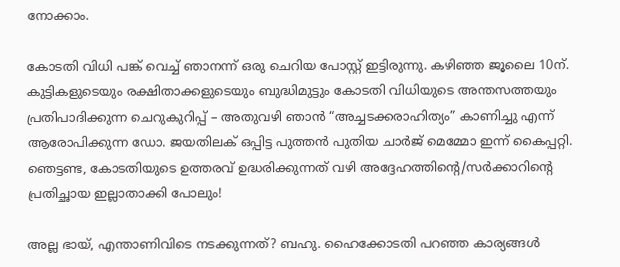നോക്കാം.

കോടതി വിധി പങ്ക് വെച്ച് ഞാനന്ന് ഒരു ചെറിയ പോസ്റ്റ് ഇട്ടിരുന്നു. കഴിഞ്ഞ ജൂലൈ 10ന്. കുട്ടികളുടെയും രക്ഷിതാക്കളുടെയും ബുദ്ധിമുട്ടും കോടതി വിധിയുടെ അന്തസത്തയും പ്രതിപാദിക്കുന്ന ചെറുകുറിപ്പ് – അതുവഴി ഞാൻ “അച്ചടക്കരാഹിത്യം” കാണിച്ചു എന്ന് ആരോപിക്കുന്ന ഡോ. ജയതിലക് ഒപ്പിട്ട പുത്തൻ പുതിയ ചാർജ് മെമ്മോ ഇന്ന് കൈപ്പറ്റി. ഞെട്ടണ്ട, കോടതിയുടെ ഉത്തരവ് ഉദ്ധരിക്കുന്നത് വഴി അദ്ദേഹത്തിന്റെ/സർക്കാറിന്റെ പ്രതിച്ഛായ ഇല്ലാതാക്കി പോലും!

അല്ല ഭായ്, എന്താണിവിടെ നടക്കുന്നത്? ബഹു. ഹൈക്കോടതി പറഞ്ഞ കാര്യങ്ങൾ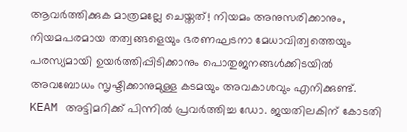ആവർത്തിക്കുക മാത്രമല്ലേ ചെയ്തത്! നിയമം അനുസരിക്കാനും, നിയമപരമായ തത്വങ്ങളെയും ഭരണഘടനാ മേധാവിത്വത്തെയും പരസ്യമായി ഉയർത്തിപ്പിടിക്കാനും പൊതുജനങ്ങൾക്കിടയിൽ അവബോധം സൃഷ്ടിക്കാനുമുള്ള കടമയും അവകാശവും എനിക്കുണ്ട്. KEAM അട്ടിമറിക്ക് പിന്നിൽ പ്രവർത്തിച്ച ഡോ. ജയതിലകിന് കോടതി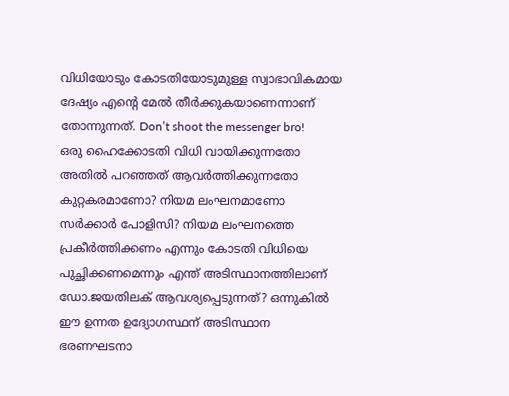വിധിയോടും കോടതിയോടുമുള്ള സ്വാഭാവികമായ ദേഷ്യം എന്റെ മേൽ തീർക്കുകയാണെന്നാണ് തോന്നുന്നത്. Don’t shoot the messenger bro!
ഒരു ഹൈക്കോടതി വിധി വായിക്കുന്നതോ അതിൽ പറഞ്ഞത് ആവർത്തിക്കുന്നതോ കുറ്റകരമാണോ? നിയമ ലംഘനമാണോ സർക്കാർ പോളിസി? നിയമ ലംഘനത്തെ പ്രകീർത്തിക്കണം എന്നും കോടതി വിധിയെ പുച്ഛിക്കണമെന്നും എന്ത് അടിസ്ഥാനത്തിലാണ് ഡോ.ജയതിലക് ആവശ്യപ്പെടുന്നത്? ഒന്നുകിൽ ഈ ഉന്നത ഉദ്യോഗസ്ഥന് അടിസ്ഥാന ഭരണഘടനാ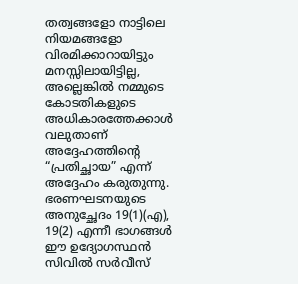തത്വങ്ങളോ നാട്ടിലെ നിയമങ്ങളോ വിരമിക്കാറായിട്ടും മനസ്സിലായിട്ടില്ല, അല്ലെങ്കിൽ നമ്മുടെ കോടതികളുടെ അധികാരത്തേക്കാൾ വലുതാണ് അദ്ദേഹത്തിന്റെ “പ്രതിച്ഛായ” എന്ന് അദ്ദേഹം കരുതുന്നു. ഭരണഘടനയുടെ അനുച്ഛേദം 19(1)(എ), 19(2) എന്നീ ഭാഗങ്ങൾ ഈ ഉദ്യോഗസ്ഥൻ സിവിൽ സർവീസ്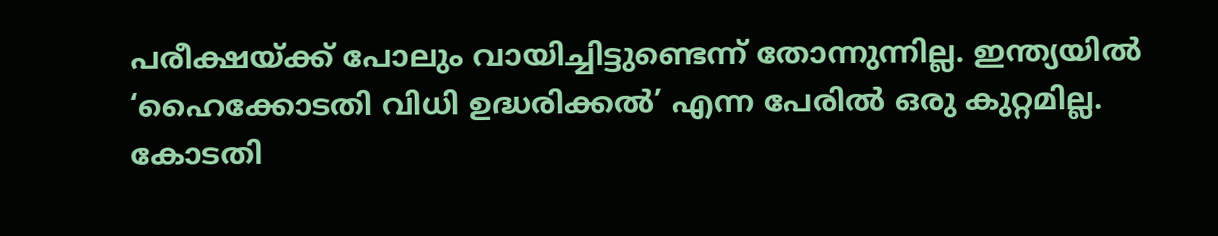പരീക്ഷയ്ക്ക് പോലും വായിച്ചിട്ടുണ്ടെന്ന് തോന്നുന്നില്ല. ഇന്ത്യയിൽ ‘ഹൈക്കോടതി വിധി ഉദ്ധരിക്കൽ’ എന്ന പേരിൽ ഒരു കുറ്റമില്ല. കോടതി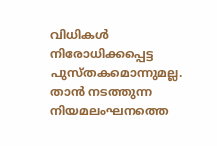വിധികൾ നിരോധിക്കപ്പെട്ട പുസ്തകമൊന്നുമല്ല. താൻ നടത്തുന്ന നിയമലംഘനത്തെ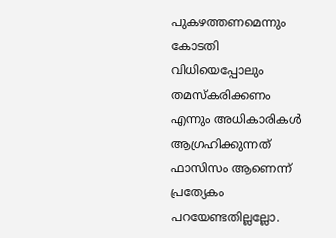പുകഴത്തണമെന്നും കോടതി വിധിയെപ്പോലും തമസ്കരിക്കണം എന്നും അധികാരികൾ ആഗ്രഹിക്കുന്നത് ഫാസിസം ആണെന്ന് പ്രത്യേകം പറയേണ്ടതില്ലല്ലോ.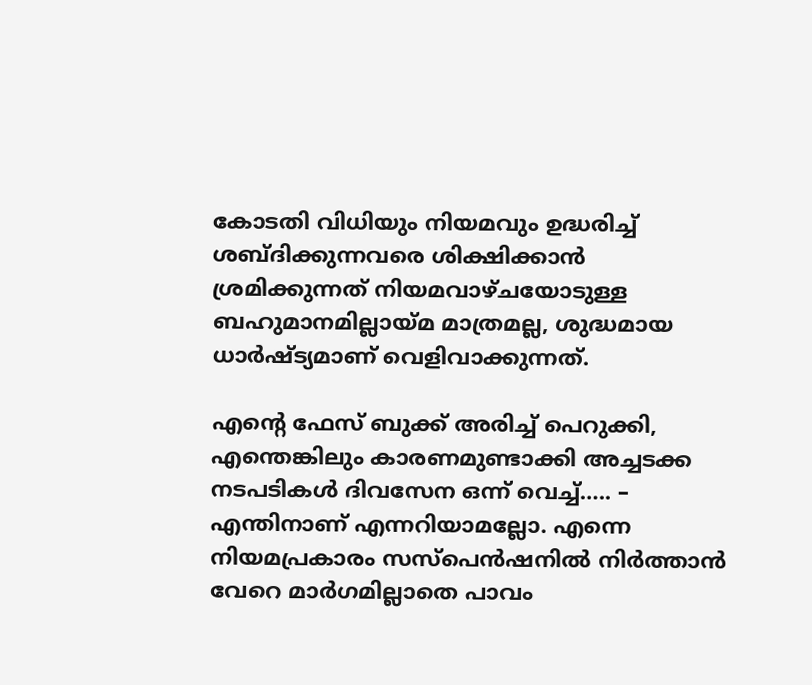കോടതി വിധിയും നിയമവും ഉദ്ധരിച്ച് ശബ്ദിക്കുന്നവരെ ശിക്ഷിക്കാൻ ശ്രമിക്കുന്നത് നിയമവാഴ്ചയോടുള്ള ബഹുമാനമില്ലായ്മ മാത്രമല്ല, ശുദ്ധമായ ധാർഷ്ട്യമാണ് വെളിവാക്കുന്നത്.

എന്റെ ഫേസ് ബുക്ക് അരിച്ച് പെറുക്കി, എന്തെങ്കിലും കാരണമുണ്ടാക്കി അച്ചടക്ക നടപടികൾ ദിവസേന ഒന്ന് വെച്ച്….. – എന്തിനാണ് എന്നറിയാമല്ലോ. എന്നെ നിയമപ്രകാരം സസ്പെൻഷനിൽ നിർത്താൻ വേറെ മാർഗമില്ലാതെ പാവം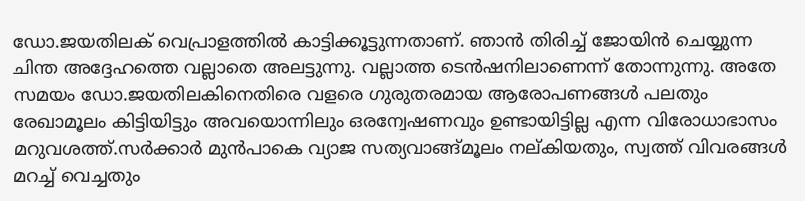ഡോ.ജയതിലക് വെപ്രാളത്തിൽ കാട്ടിക്കൂട്ടുന്നതാണ്. ഞാൻ തിരിച്ച് ജോയിൻ ചെയ്യുന്ന ചിന്ത അദ്ദേഹത്തെ വല്ലാതെ അലട്ടുന്നു. വല്ലാത്ത ടെൻഷനിലാണെന്ന് തോന്നുന്നു. അതേ സമയം ഡോ.ജയതിലകിനെതിരെ വളരെ ഗുരുതരമായ ആരോപണങ്ങൾ പലതും രേഖാമൂലം കിട്ടിയിട്ടും അവയൊന്നിലും ഒരന്വേഷണവും ഉണ്ടായിട്ടില്ല എന്ന വിരോധാഭാസം മറുവശത്ത്.സർക്കാർ മുൻപാകെ വ്യാജ സത്യവാങ്ങ്മൂലം നല്കിയതും, സ്വത്ത് വിവരങ്ങൾ മറച്ച് വെച്ചതും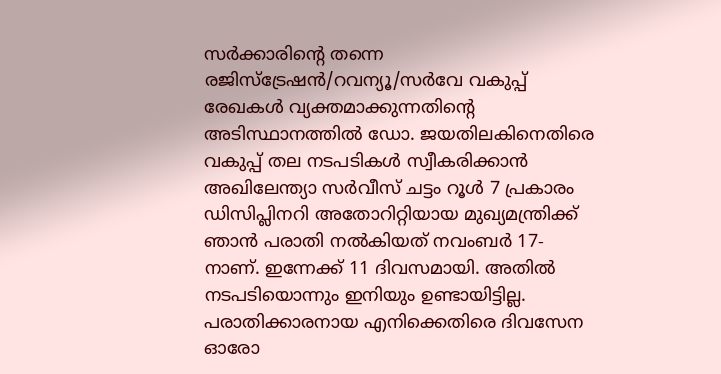സർക്കാരിന്റെ തന്നെ രജിസ്ട്രേഷൻ/റവന്യൂ/സർവേ വകുപ്പ് രേഖകൾ വ്യക്തമാക്കുന്നതിന്റെ അടിസ്ഥാനത്തിൽ ഡോ. ജയതിലകിനെതിരെ വകുപ്പ് തല നടപടികൾ സ്വീകരിക്കാൻ അഖിലേന്ത്യാ സർവീസ് ചട്ടം റൂൾ 7 പ്രകാരം ഡിസിപ്ലിനറി അതോറിറ്റിയായ മുഖ്യമന്ത്രിക്ക് ഞാൻ പരാതി നൽകിയത് നവംബർ 17-നാണ്. ഇന്നേക്ക് 11 ദിവസമായി. അതിൽ നടപടിയൊന്നും ഇനിയും ഉണ്ടായിട്ടില്ല. പരാതിക്കാരനായ എനിക്കെതിരെ ദിവസേന ഓരോ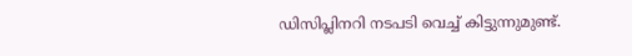ഡിസിപ്ലിനറി നടപടി വെച്ച് കിട്ടുന്നുമുണ്ട്.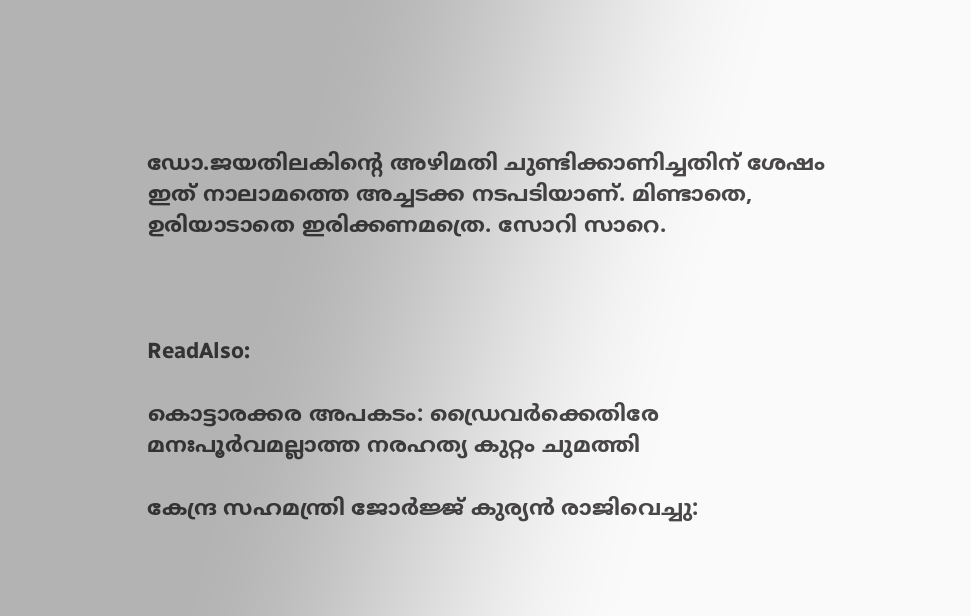ഡോ.ജയതിലകിന്റെ അഴിമതി ചുണ്ടിക്കാണിച്ചതിന് ശേഷം ഇത് നാലാമത്തെ അച്ചടക്ക നടപടിയാണ്. മിണ്ടാതെ, ഉരിയാടാതെ ഇരിക്കണമത്രെ. സോറി സാറെ.



ReadAlso:

കൊട്ടാരക്കര അപകടം: ഡ്രൈവര്‍ക്കെതിരേ മനഃപൂര്‍വമല്ലാത്ത നരഹത്യ കുറ്റം ചുമത്തി

കേന്ദ്ര സഹമന്ത്രി ജോര്‍ജ്ജ് കുര്യന്‍ രാജിവെച്ചു: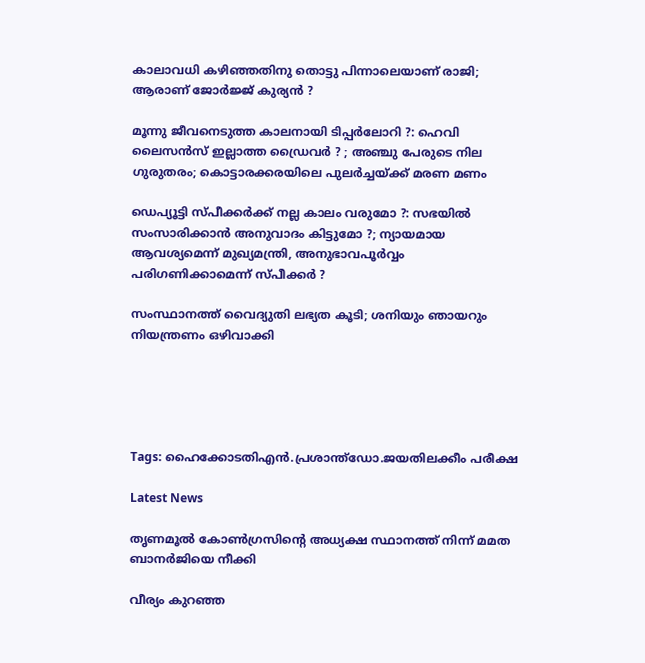കാലാവധി കഴിഞ്ഞതിനു തൊട്ടു പിന്നാലെയാണ് രാജി; ആരാണ് ജോര്‍ജ്ജ് കുര്യന്‍ ?

മൂന്നു ജീവനെടുത്ത കാലനായി ടിപ്പര്‍ലോറി ?: ഹെവി ലൈസന്‍സ് ഇല്ലാത്ത ഡ്രൈവര്‍ ? ; അഞ്ചു പേരുടെ നില ഗുരുതരം; കൊട്ടാരക്കരയിലെ പുലര്‍ച്ചയ്ക്ക് മരണ മണം

ഡെപ്യൂട്ടി സ്പീക്കര്‍ക്ക് നല്ല കാലം വരുമോ ?: സഭയില്‍ സംസാരിക്കാന്‍ അനുവാദം കിട്ടുമോ ?; ന്യായമായ ആവശ്യമെന്ന് മുഖ്യമന്ത്രി, അനുഭാവപൂര്‍വ്വം പരിഗണിക്കാമെന്ന് സ്പീക്കര്‍ ?

സംസ്ഥാനത്ത് വൈദ്യുതി ലഭ്യത കൂടി; ശനിയും ഞായറും നിയന്ത്രണം ഒഴിവാക്കി





Tags: ഹൈക്കോടതിഎന്‍.പ്രശാന്ത്ഡോ.ജയതിലക്കീം പരീക്ഷ

Latest News

തൃണമൂല്‍ കോണ്‍ഗ്രസിന്റെ അധ്യക്ഷ സ്ഥാനത്ത് നിന്ന് മമത ബാനര്‍ജിയെ നീക്കി

വീര്യം കുറഞ്ഞ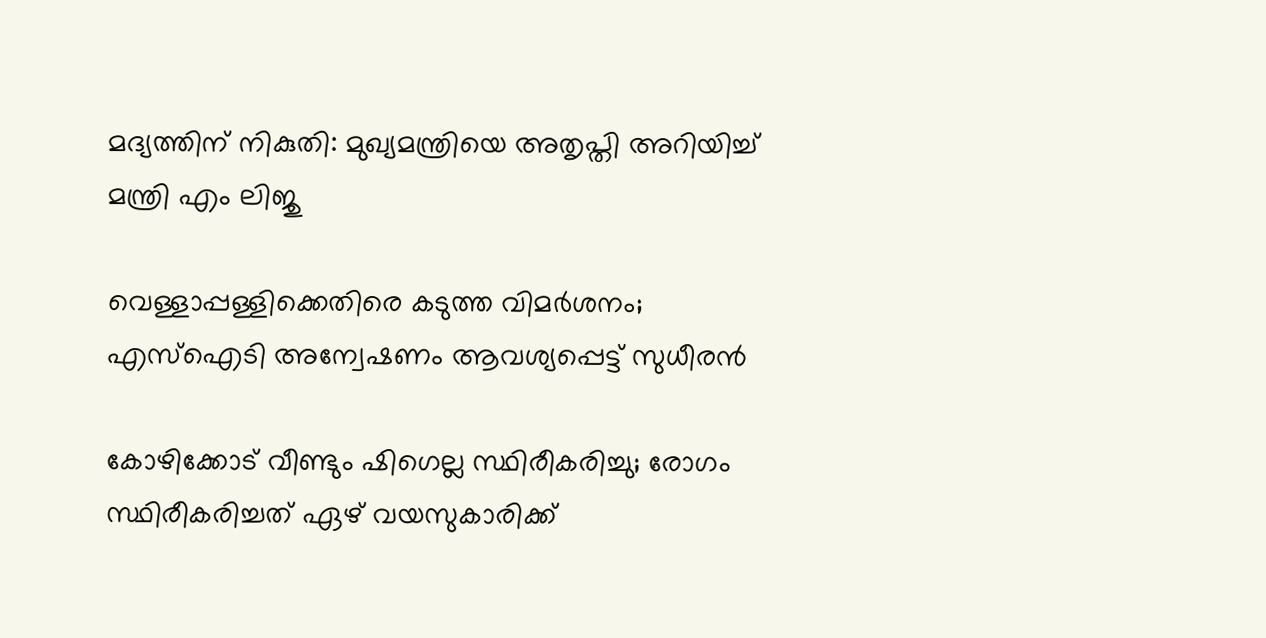മദ്യത്തിന് നികുതി: മുഖ്യമന്ത്രിയെ അതൃപ്തി അറിയിച്ച് മന്ത്രി എം ലിജു

വെള്ളാപ്പള്ളിക്കെതിരെ കടുത്ത വിമർശനം; എസ്‌ഐടി അന്വേഷണം ആവശ്യപ്പെട്ട് സുധീരൻ

കോഴിക്കോട് വീണ്ടും ഷിഗെല്ല സ്ഥിരീകരിച്ചു; രോഗം സ്ഥിരീകരിച്ചത് ഏഴ് വയസുകാരിക്ക്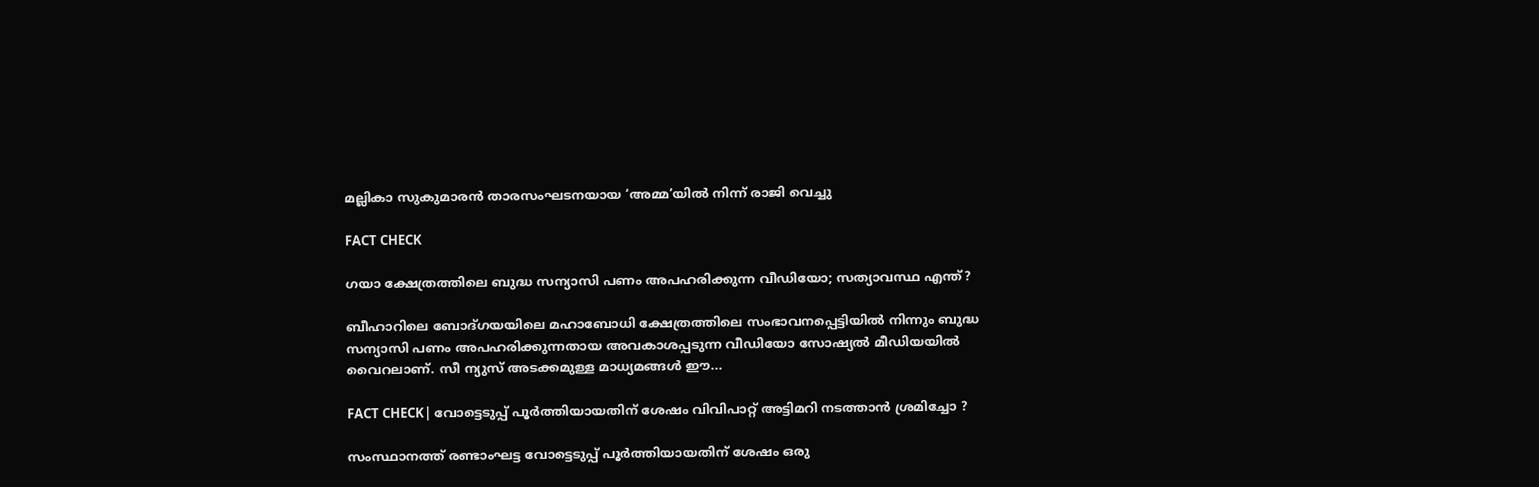മല്ലികാ സുകുമാരൻ താരസംഘടനയായ ‘അമ്മ’യിൽ നിന്ന് രാജി വെച്ചു

FACT CHECK

ഗയാ ക്ഷേത്രത്തിലെ ബുദ്ധ സന്യാസി പണം അപഹരിക്കുന്ന വീഡിയോ; സത്യാവസ്ഥ എന്ത്?

ബീഹാറിലെ ബോദ്ഗയയിലെ മഹാബോധി ക്ഷേത്രത്തിലെ സംഭാവനപ്പെട്ടിയില്‍ നിന്നും ബുദ്ധ സന്യാസി പണം അപഹരിക്കുന്നതായ അവകാശപ്പടുന്ന വീഡിയോ സോഷ്യല്‍ മീഡിയയില്‍ വൈറലാണ്. സീ ന്യുസ് അടക്കമുള്ള മാധ്യമങ്ങള്‍ ഈ...

FACT CHECK| വോട്ടെടുപ്പ് പൂർത്തിയായതിന് ശേഷം വിവിപാറ്റ് അട്ടിമറി നടത്താൻ ശ്രമിച്ചോ ?

സംസ്ഥാനത്ത് രണ്ടാംഘട്ട വോട്ടെടുപ്പ് പൂർത്തിയായതിന് ശേഷം ഒരു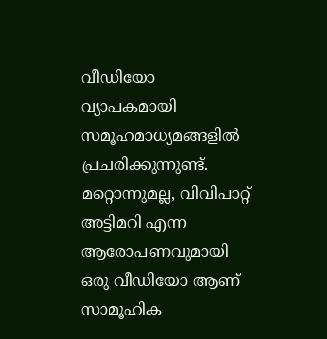വീഡിയോ വ്യാപകമായി സമൂഹമാധ്യമങ്ങളിൽ പ്രചരിക്കുന്നുണ്ട്. മറ്റൊന്നുമല്ല, വിവിപാറ്റ് അട്ടിമറി എന്ന ആരോപണവുമായി ഒരു വീഡിയോ ആണ് സാമൂഹിക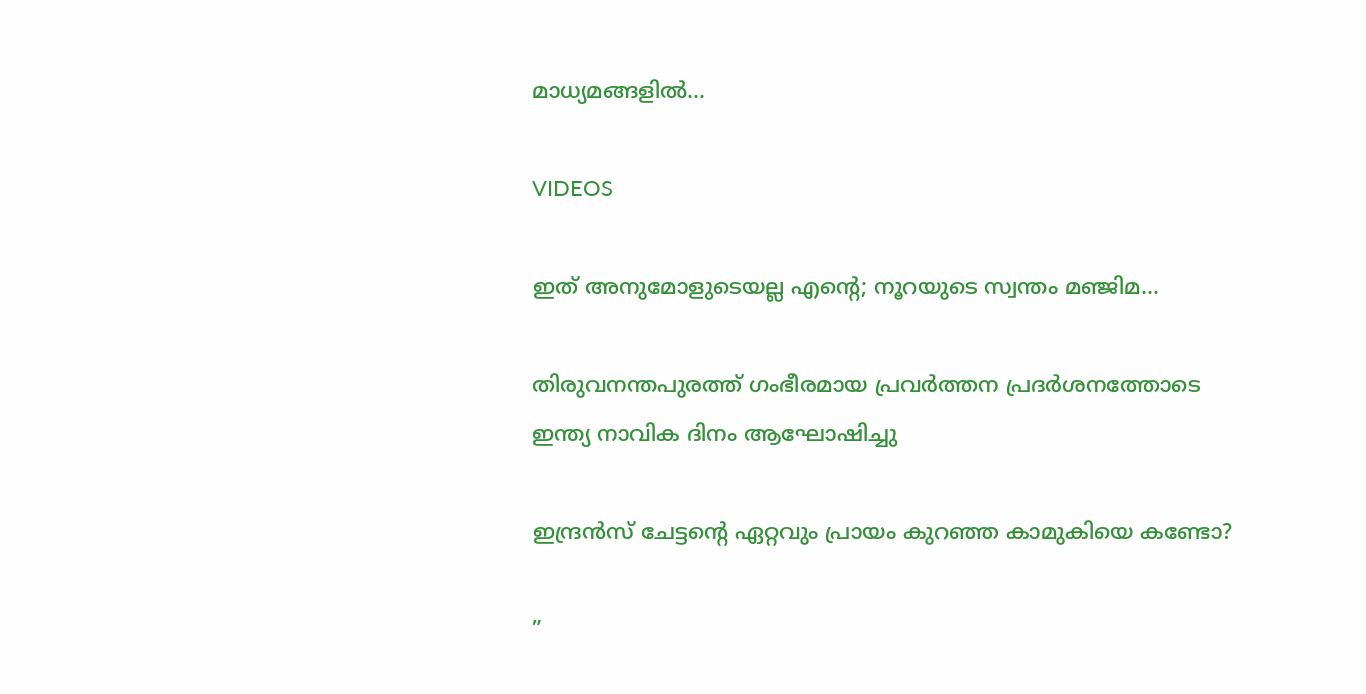മാധ്യമങ്ങളിൽ...

VIDEOS

ഇത് അനുമോളുടെയല്ല എന്റെ; നൂറയുടെ സ്വന്തം മഞ്ജിമ…

തിരുവനന്തപുരത്ത് ഗംഭീരമായ പ്രവർത്തന പ്രദർശനത്തോടെ ഇന്ത്യ നാവിക ദിനം ആഘോഷിച്ചു

ഇന്ദ്രൻസ് ചേട്ടന്റെ ഏറ്റവും പ്രായം കുറഞ്ഞ കാമുകിയെ കണ്ടോ?

”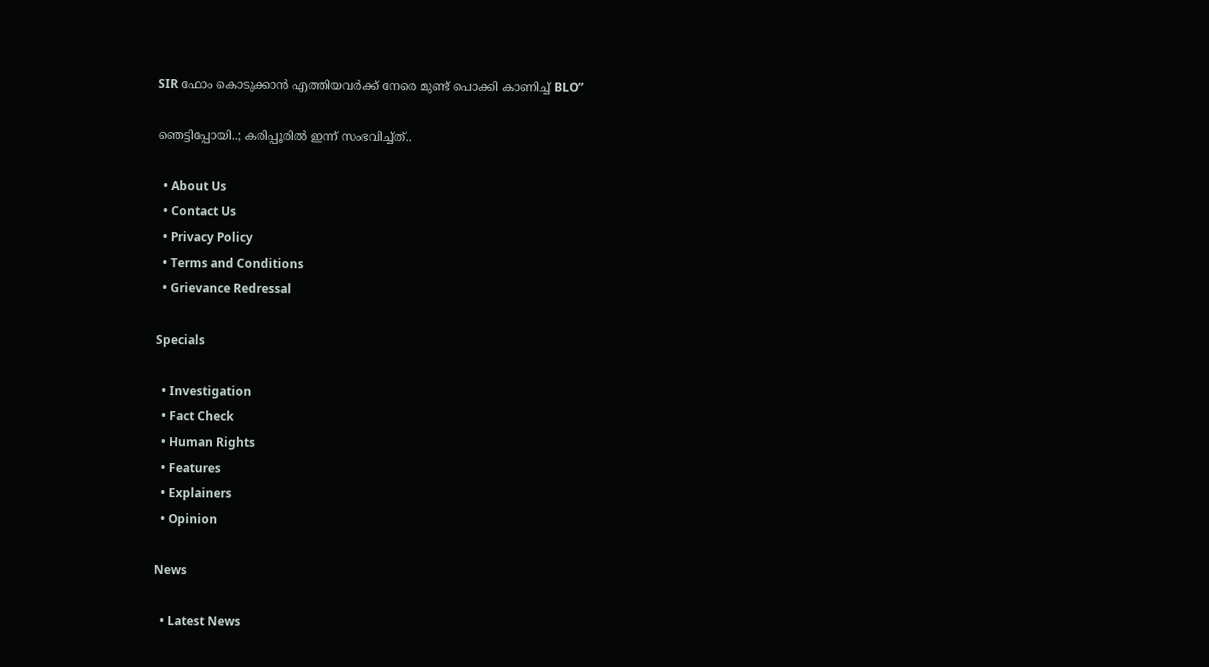SIR ഫോം കൊടുക്കാൻ എത്തിയവർക്ക് നേരെ മുണ്ട് പൊക്കി കാണിച്ച് BLO”

ഞെട്ടിപ്പോയി..; കരിപ്പൂരിൽ ഇന്ന് സംഭവിച്ച്ത്..

  • About Us
  • Contact Us
  • Privacy Policy
  • Terms and Conditions
  • Grievance Redressal

Specials

  • Investigation
  • Fact Check
  • Human Rights
  • Features
  • Explainers
  • Opinion

News

  • Latest News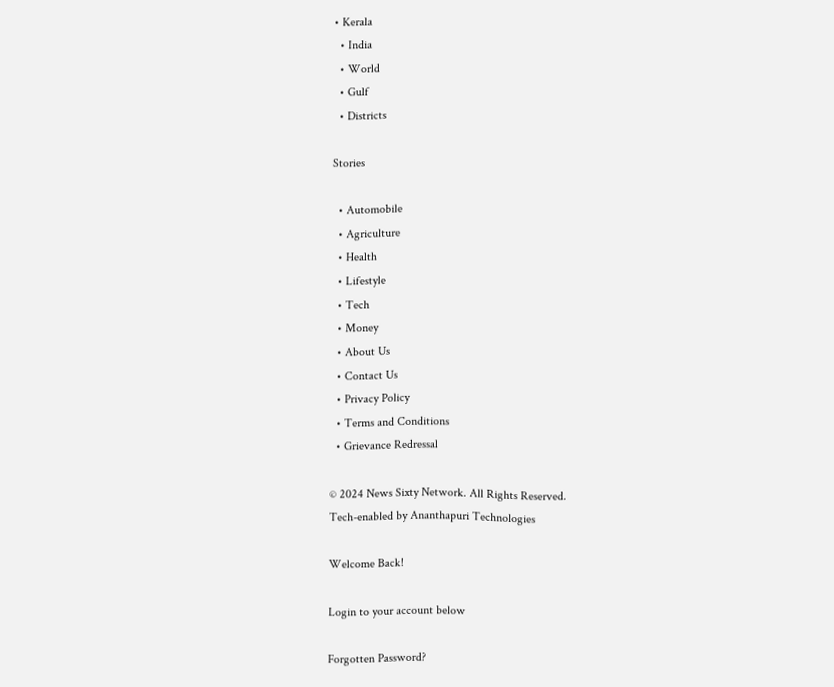• Kerala
  • India
  • World
  • Gulf
  • Districts

Stories

  • Automobile
  • Agriculture
  • Health
  • Lifestyle
  • Tech
  • Money
  • About Us
  • Contact Us
  • Privacy Policy
  • Terms and Conditions
  • Grievance Redressal

© 2024 News Sixty Network. All Rights Reserved.
Tech-enabled by Ananthapuri Technologies

Welcome Back!

Login to your account below

Forgotten Password?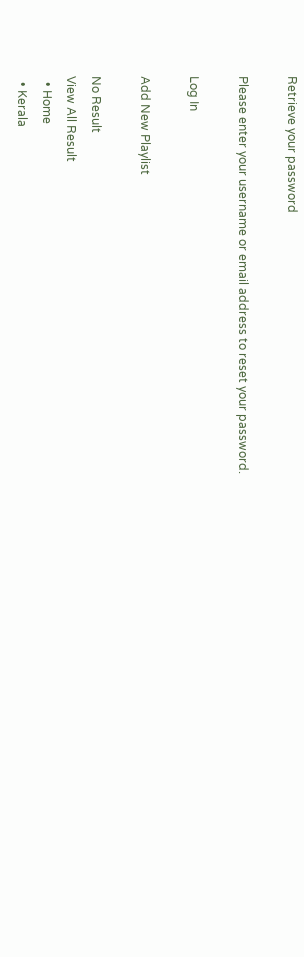Retrieve your password

Please enter your username or email address to reset your password.

Log In

Add New Playlist

No Result
View All Result
  • Home
  • Kerala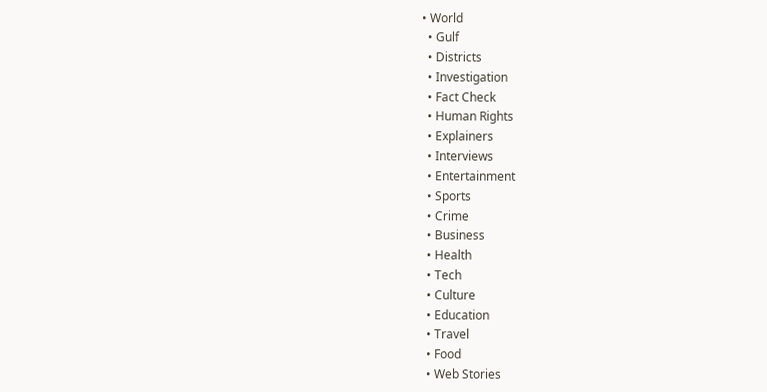• World
  • Gulf
  • Districts
  • Investigation
  • Fact Check
  • Human Rights
  • Explainers
  • Interviews
  • Entertainment
  • Sports
  • Crime
  • Business
  • Health
  • Tech
  • Culture
  • Education
  • Travel
  • Food
  • Web Stories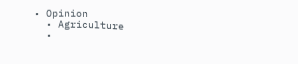• Opinion
  • Agriculture
  •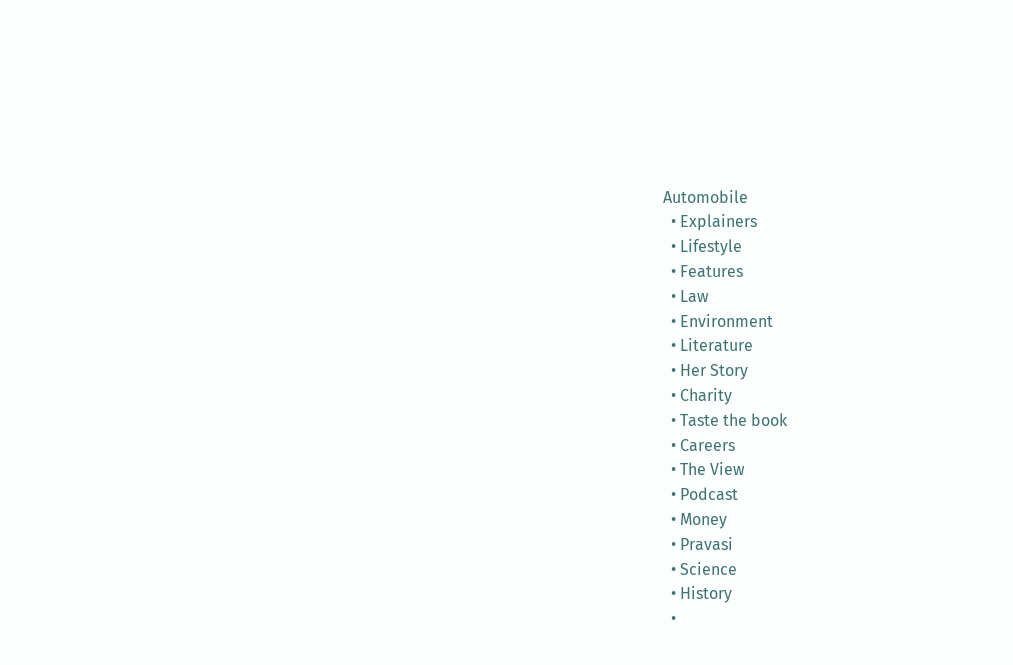Automobile
  • Explainers
  • Lifestyle
  • Features
  • Law
  • Environment
  • Literature
  • Her Story
  • Charity
  • Taste the book
  • Careers
  • The View
  • Podcast
  • Money
  • Pravasi
  • Science
  • History
  •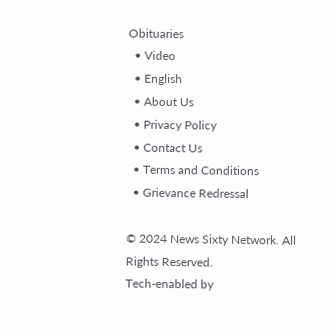Obituaries
  • Video
  • English
  • About Us
  • Privacy Policy
  • Contact Us
  • Terms and Conditions
  • Grievance Redressal

© 2024 News Sixty Network. All Rights Reserved.
Tech-enabled by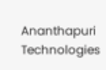Ananthapuri Technologies